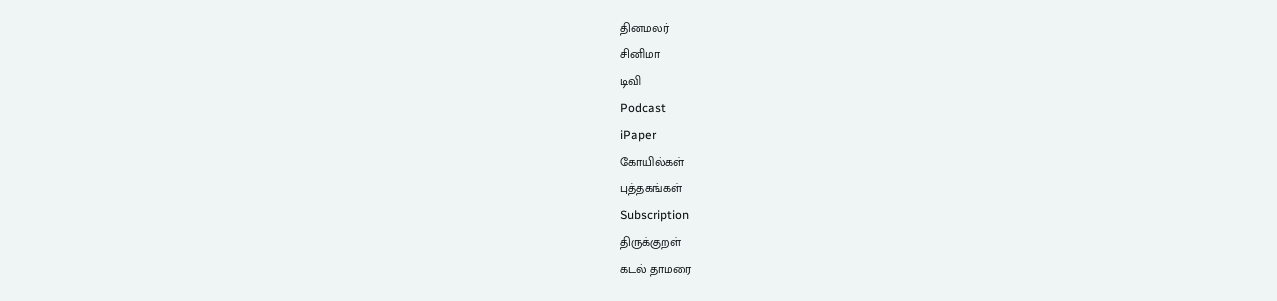தினமலர்
சினிமா
டிவி
Podcast
iPaper
கோயில்கள்
புத்தகங்கள்
Subscription
திருக்குறள்
கடல் தாமரை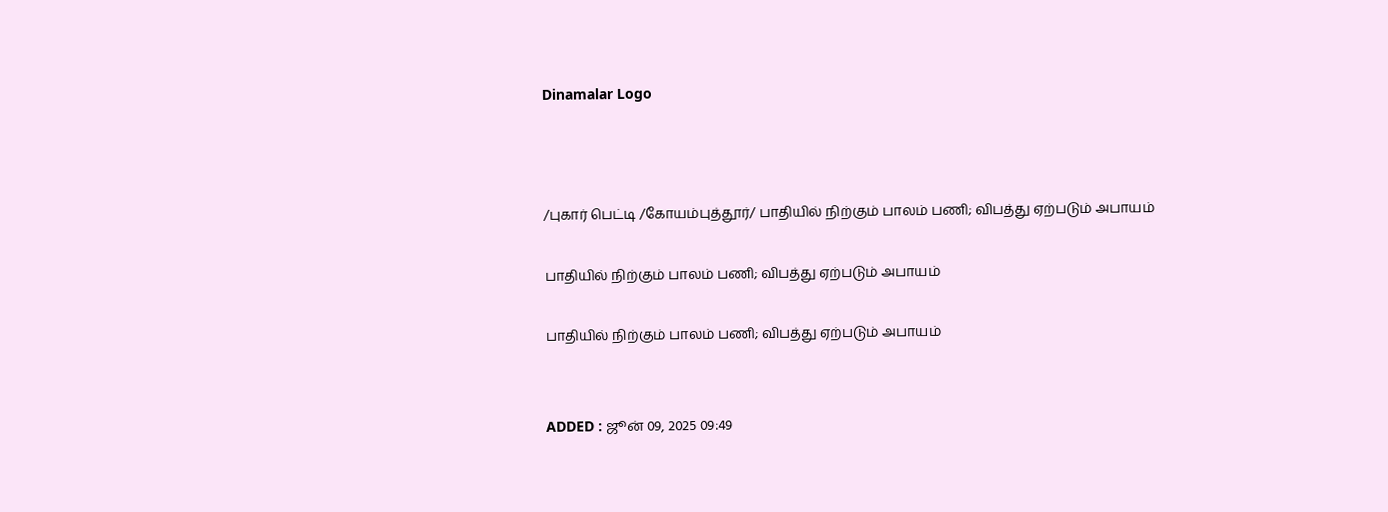Dinamalar Logo



/புகார் பெட்டி /கோயம்புத்தூர்/ பாதியில் நிற்கும் பாலம் பணி; விபத்து ஏற்படும் அபாயம்

பாதியில் நிற்கும் பாலம் பணி; விபத்து ஏற்படும் அபாயம்

பாதியில் நிற்கும் பாலம் பணி; விபத்து ஏற்படும் அபாயம்


ADDED : ஜூன் 09, 2025 09:49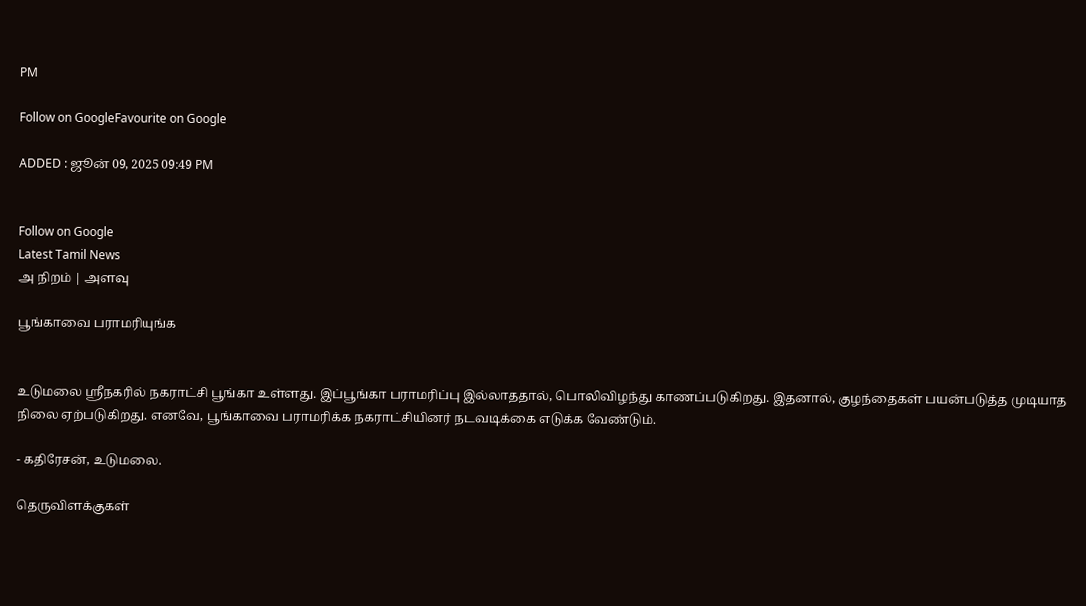PM

Follow on GoogleFavourite on Google

ADDED : ஜூன் 09, 2025 09:49 PM


Follow on Google
Latest Tamil News
அ நிறம் | அளவு

பூங்காவை பராமரியுங்க


உடுமலை ஸ்ரீநகரில் நகராட்சி பூங்கா உள்ளது. இப்பூங்கா பராமரிப்பு இல்லாததால், பொலிவிழந்து காணப்படுகிறது. இதனால், குழந்தைகள் பயன்படுத்த முடியாத நிலை ஏற்படுகிறது. எனவே, பூங்காவை பராமரிக்க நகராட்சியினர் நடவடிக்கை எடுக்க வேண்டும்.

- கதிரேசன், உடுமலை.

தெருவிளக்குகள்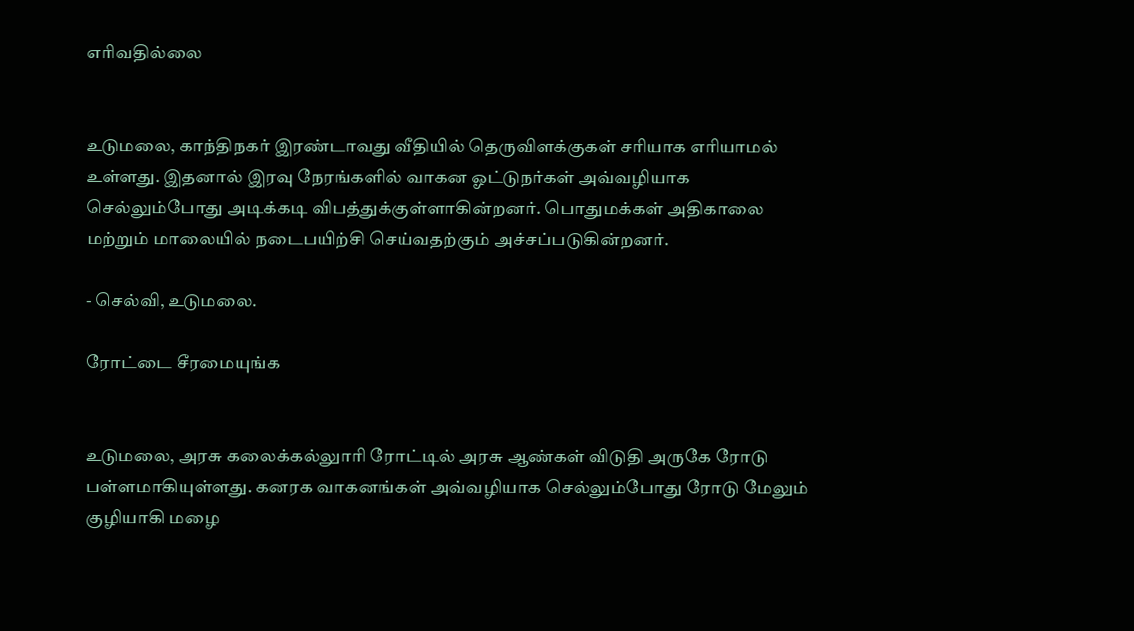எரிவதில்லை


உடுமலை, காந்திநகர் இரண்டாவது வீதியில் தெருவிளக்குகள் சரியாக எரியாமல் உள்ளது. இதனால் இரவு நேரங்களில் வாகன ஓட்டுநர்கள் அவ்வழியாக செல்லும்போது அடிக்கடி விபத்துக்குள்ளாகின்றனர். பொதுமக்கள் அதிகாலை மற்றும் மாலையில் நடைபயிற்சி செய்வதற்கும் அச்சப்படுகின்றனர்.

- செல்வி, உடுமலை.

ரோட்டை சீரமையுங்க


உடுமலை, அரசு கலைக்கல்லுாரி ரோட்டில் அரசு ஆண்கள் விடுதி அருகே ரோடு பள்ளமாகியுள்ளது. கனரக வாகனங்கள் அவ்வழியாக செல்லும்போது ரோடு மேலும் குழியாகி மழை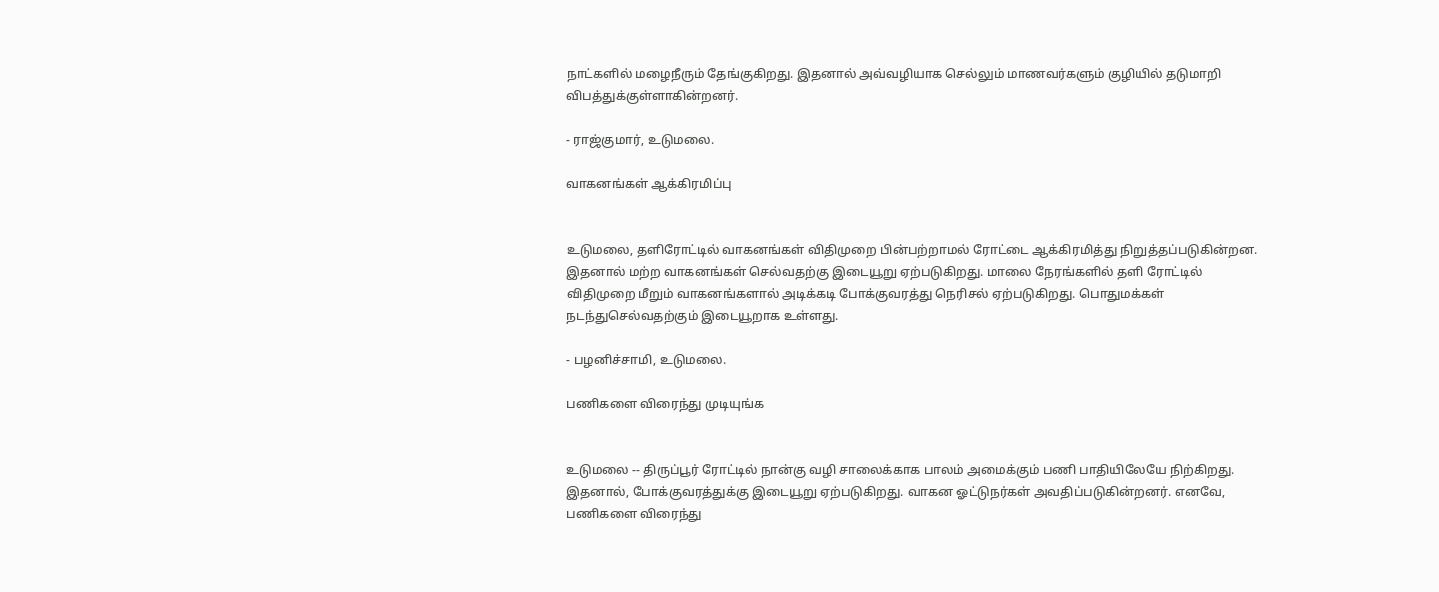நாட்களில் மழைநீரும் தேங்குகிறது. இதனால் அவ்வழியாக செல்லும் மாணவர்களும் குழியில் தடுமாறி விபத்துக்குள்ளாகின்றனர்.

- ராஜ்குமார், உடுமலை.

வாகனங்கள் ஆக்கிரமிப்பு


உடுமலை, தளிரோட்டில் வாகனங்கள் விதிமுறை பின்பற்றாமல் ரோட்டை ஆக்கிரமித்து நிறுத்தப்படுகின்றன. இதனால் மற்ற வாகனங்கள் செல்வதற்கு இடையூறு ஏற்படுகிறது. மாலை நேரங்களில் தளி ரோட்டில் விதிமுறை மீறும் வாகனங்களால் அடிக்கடி போக்குவரத்து நெரிசல் ஏற்படுகிறது. பொதுமக்கள் நடந்துசெல்வதற்கும் இடையூறாக உள்ளது.

- பழனிச்சாமி, உடுமலை.

பணிகளை விரைந்து முடியுங்க


உடுமலை -- திருப்பூர் ரோட்டில் நான்கு வழி சாலைக்காக பாலம் அமைக்கும் பணி பாதியிலேயே நிற்கிறது. இதனால், போக்குவரத்துக்கு இடையூறு ஏற்படுகிறது. வாகன ஓட்டுநர்கள் அவதிப்படுகின்றனர். எனவே, பணிகளை விரைந்து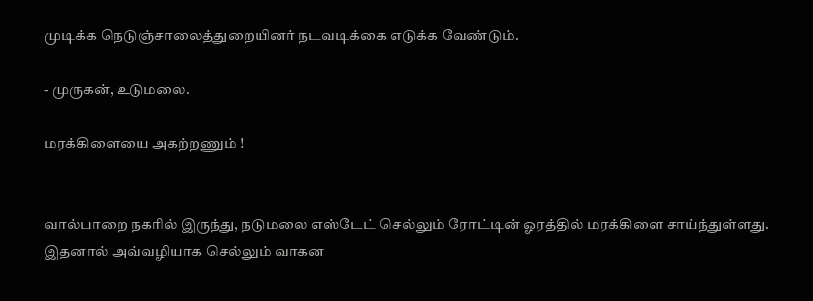முடிக்க நெடுஞ்சாலைத்துறையினர் நடவடிக்கை எடுக்க வேண்டும்.

- முருகன், உடுமலை.

மரக்கிளையை அகற்றணும் !


வால்பாறை நகரில் இருந்து, நடுமலை எஸ்டேட் செல்லும் ரோட்டின் ஓரத்தில் மரக்கிளை சாய்ந்துள்ளது. இதனால் அவ்வழியாக செல்லும் வாகன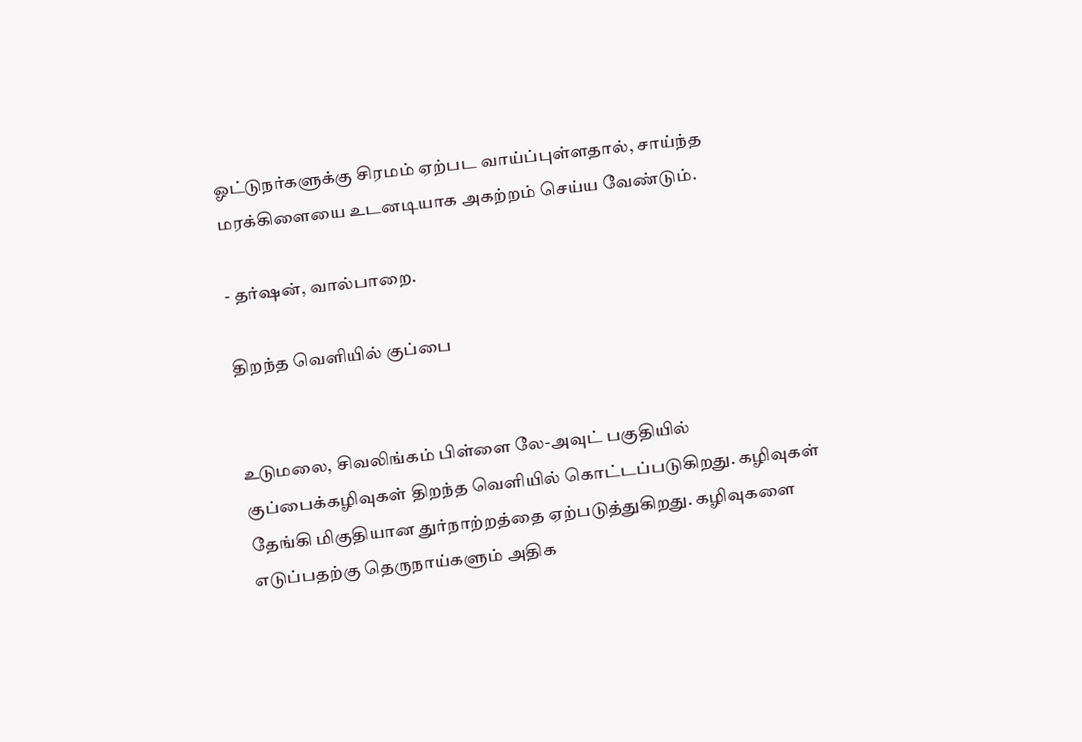ஓட்டுநர்களுக்கு சிரமம் ஏற்பட வாய்ப்புள்ளதால், சாய்ந்த மரக்கிளையை உடனடியாக அகற்றம் செய்ய வேண்டும்.

- தர்ஷன், வால்பாறை.

திறந்த வெளியில் குப்பை


உடுமலை, சிவலிங்கம் பிள்ளை லே-அவுட் பகுதியில் குப்பைக்கழிவுகள் திறந்த வெளியில் கொட்டப்படுகிறது. கழிவுகள் தேங்கி மிகுதியான துர்நாற்றத்தை ஏற்படுத்துகிறது. கழிவுகளை எடுப்பதற்கு தெருநாய்களும் அதிக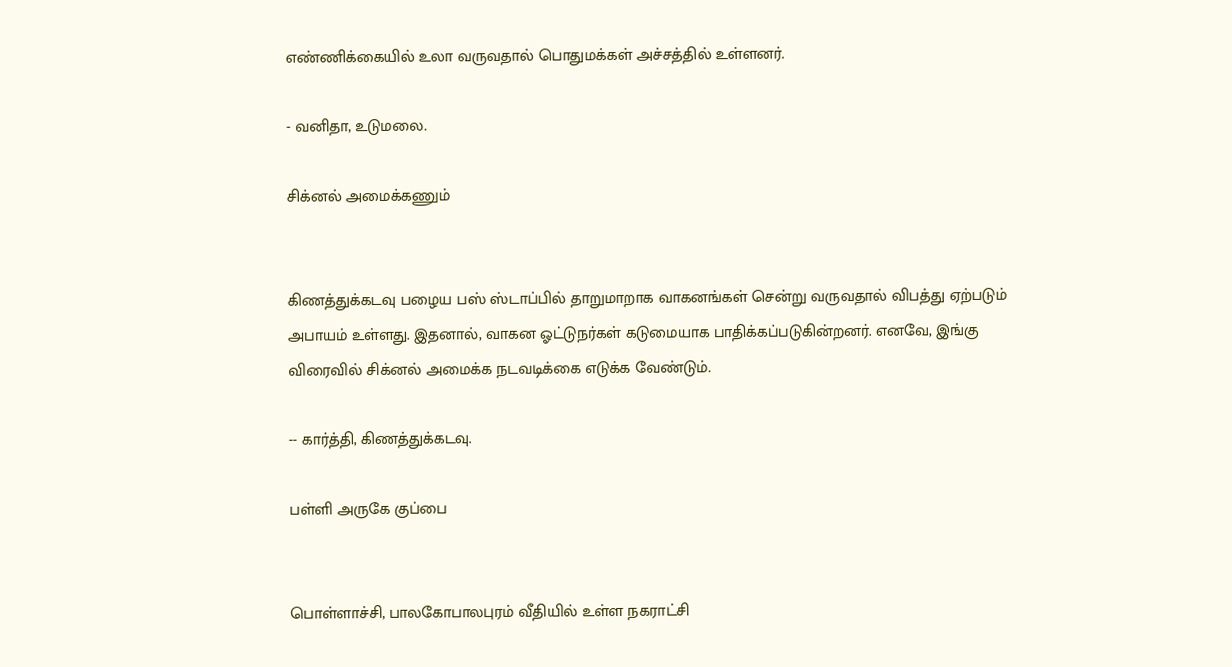எண்ணிக்கையில் உலா வருவதால் பொதுமக்கள் அச்சத்தில் உள்ளனர்.

- வனிதா, உடுமலை.

சிக்னல் அமைக்கணும்


கிணத்துக்கடவு பழைய பஸ் ஸ்டாப்பில் தாறுமாறாக வாகனங்கள் சென்று வருவதால் விபத்து ஏற்படும் அபாயம் உள்ளது. இதனால், வாகன ஓட்டுநர்கள் கடுமையாக பாதிக்கப்படுகின்றனர். எனவே, இங்கு விரைவில் சிக்னல் அமைக்க நடவடிக்கை எடுக்க வேண்டும்.

-- கார்த்தி, கிணத்துக்கடவு.

பள்ளி அருகே குப்பை


பொள்ளாச்சி, பாலகோபாலபுரம் வீதியில் உள்ள நகராட்சி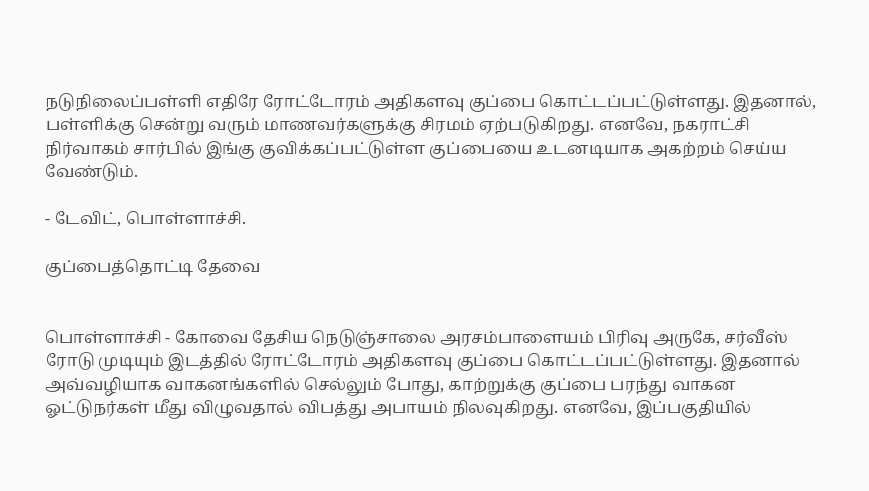நடுநிலைப்பள்ளி எதிரே ரோட்டோரம் அதிகளவு குப்பை கொட்டப்பட்டுள்ளது. இதனால், பள்ளிக்கு சென்று வரும் மாணவர்களுக்கு சிரமம் ஏற்படுகிறது. எனவே, நகராட்சி நிர்வாகம் சார்பில் இங்கு குவிக்கப்பட்டுள்ள குப்பையை உடனடியாக அகற்றம் செய்ய வேண்டும்.

- டேவிட், பொள்ளாச்சி.

குப்பைத்தொட்டி தேவை


பொள்ளாச்சி - கோவை தேசிய நெடுஞ்சாலை அரசம்பாளையம் பிரிவு அருகே, சர்வீஸ் ரோடு முடியும் இடத்தில் ரோட்டோரம் அதிகளவு குப்பை கொட்டப்பட்டுள்ளது. இதனால் அவ்வழியாக வாகனங்களில் செல்லும் போது, காற்றுக்கு குப்பை பரந்து வாகன ஓட்டுநர்கள் மீது விழுவதால் விபத்து அபாயம் நிலவுகிறது. எனவே, இப்பகுதியில்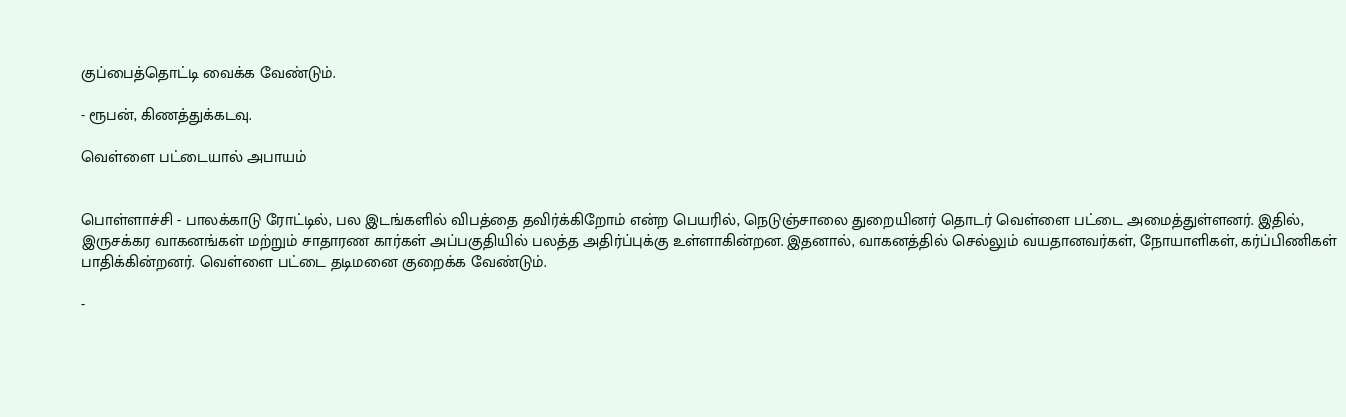குப்பைத்தொட்டி வைக்க வேண்டும்.

- ரூபன், கிணத்துக்கடவு.

வெள்ளை பட்டையால் அபாயம்


பொள்ளாச்சி - பாலக்காடு ரோட்டில், பல இடங்களில் விபத்தை தவிர்க்கிறோம் என்ற பெயரில், நெடுஞ்சாலை துறையினர் தொடர் வெள்ளை பட்டை அமைத்துள்ளனர். இதில், இருசக்கர வாகனங்கள் மற்றும் சாதாரண கார்கள் அப்பகுதியில் பலத்த அதிர்ப்புக்கு உள்ளாகின்றன. இதனால், வாகனத்தில் செல்லும் வயதானவர்கள், நோயாளிகள், கர்ப்பிணிகள் பாதிக்கின்றனர். வெள்ளை பட்டை தடிமனை குறைக்க வேண்டும்.

-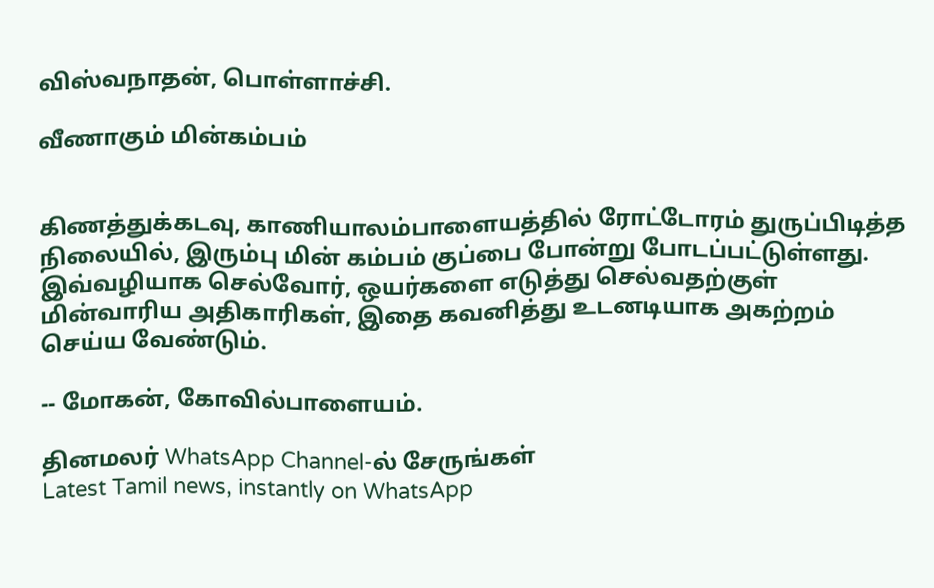விஸ்வநாதன், பொள்ளாச்சி.

வீணாகும் மின்கம்பம்


கிணத்துக்கடவு, காணியாலம்பாளையத்தில் ரோட்டோரம் துருப்பிடித்த நிலையில், இரும்பு மின் கம்பம் குப்பை போன்று போடப்பட்டுள்ளது. இவ்வழியாக செல்வோர், ஒயர்களை எடுத்து செல்வதற்குள் மின்வாரிய அதிகாரிகள், இதை கவனித்து உடனடியாக அகற்றம் செய்ய வேண்டும்.

-- மோகன், கோவில்பாளையம்.

தினமலர் WhatsApp Channel-ல் சேருங்கள்
Latest Tamil news, instantly on WhatsApp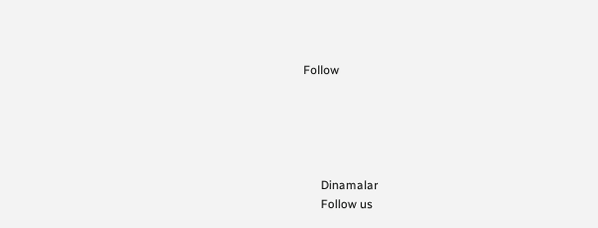Follow





      Dinamalar
      Follow us